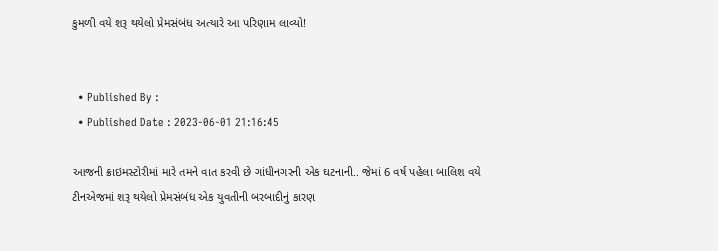કુમળી વયે શરૂ થયેલો પ્રેમસંબંધ અત્યારે આ પરિણામ લાવ્યો!


  • Published By :
  • Published Date : 2023-06-01 21:16:45

આજની ક્રાઇમસ્ટોરીમાં મારે તમને વાત કરવી છે ગાંધીનગરની એક ઘટનાની.. જેમાં 6 વર્ષ પહેલા બાલિશ વયે ટીનએજમાં શરૂ થયેલો પ્રેમસંબંધ એક યુવતીની બરબાદીનું કારણ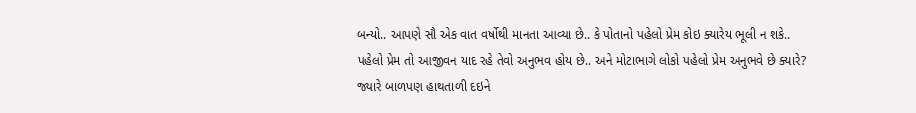બન્યો.. આપણે સૌ એક વાત વર્ષોથી માનતા આવ્યા છે.. કે પોતાનો પહેલો પ્રેમ કોઇ ક્યારેય ભૂલી ન શકે.. પહેલો પ્રેમ તો આજીવન યાદ રહે તેવો અનુભવ હોય છે.. અને મોટાભાગે લોકો પહેલો પ્રેમ અનુભવે છે ક્યારે? જ્યારે બાળપણ હાથતાળી દઇને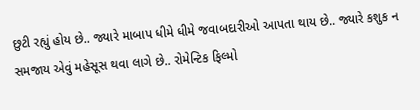છુટી રહ્યું હોય છે.. જ્યારે માબાપ ધીમે ધીમે જવાબદારીઓ આપતા થાય છે.. જ્યારે કશુક ન સમજાય એવું મહેસૂસ થવા લાગે છે.. રોમેન્ટિક ફિલ્મો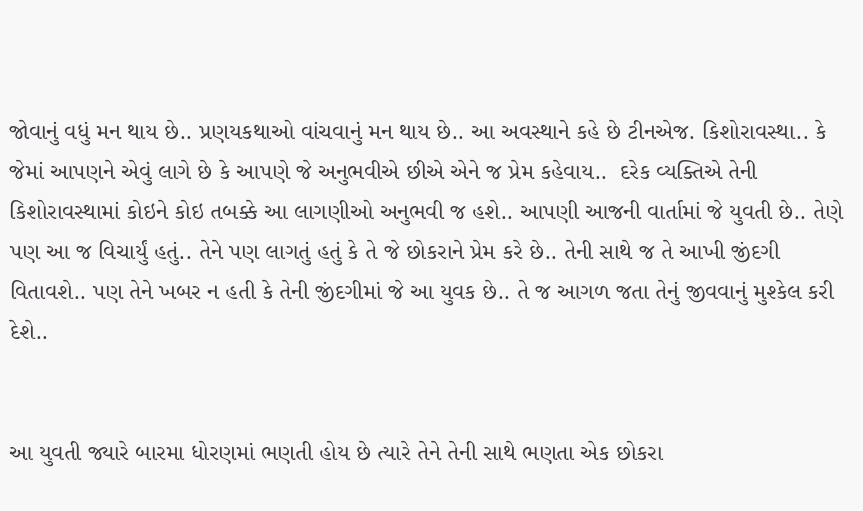જોવાનું વધું મન થાય છે.. પ્રણયકથાઓ વાંચવાનું મન થાય છે.. આ અવસ્થાને કહે છે ટીનએજ. કિશોરાવસ્થા.. કે જેમાં આપણને એવું લાગે છે કે આપણે જે અનુભવીએ છીએ એને જ પ્રેમ કહેવાય..  દરેક વ્યક્તિએ તેની કિશોરાવસ્થામાં કોઇને કોઇ તબક્કે આ લાગણીઓ અનુભવી જ હશે.. આપણી આજની વાર્તામાં જે યુવતી છે.. તેણે પણ આ જ વિચાર્યું હતું.. તેને પણ લાગતું હતું કે તે જે છોકરાને પ્રેમ કરે છે.. તેની સાથે જ તે આખી જીંદગી વિતાવશે.. પણ તેને ખબર ન હતી કે તેની જીંદગીમાં જે આ યુવક છે.. તે જ આગળ જતા તેનું જીવવાનું મુશ્કેલ કરી દેશે..


આ યુવતી જ્યારે બારમા ધોરણમાં ભણતી હોય છે ત્યારે તેને તેની સાથે ભણતા એક છોકરા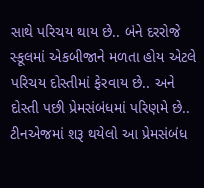સાથે પરિચય થાય છે.. બંને દરરોજે સ્કૂલમાં એકબીજાને મળતા હોય એટલે પરિચય દોસ્તીમાં ફેરવાય છે.. અને દોસ્તી પછી પ્રેમસંબંધમાં પરિણમે છે..  ટીનએજમાં શરૂ થયેલો આ પ્રેમસંબંધ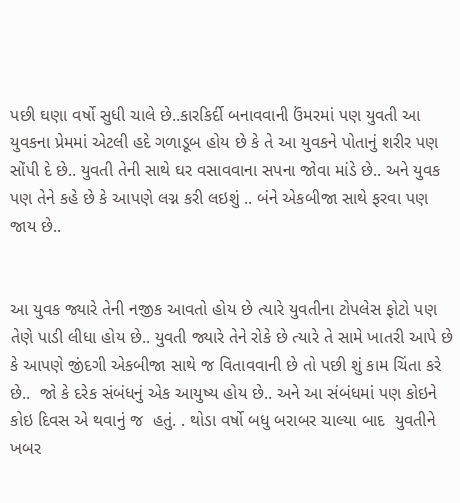પછી ઘણા વર્ષો સુધી ચાલે છે..કારકિર્દી બનાવવાની ઉંમરમાં પણ યુવતી આ યુવકના પ્રેમમાં એટલી હદે ગળાડૂબ હોય છે કે તે આ યુવકને પોતાનું શરીર પણ સોંપી દે છે.. યુવતી તેની સાથે ઘર વસાવવાના સપના જોવા માંડે છે.. અને યુવક પણ તેને કહે છે કે આપણે લગ્ન કરી લઇશું .. બંને એકબીજા સાથે ફરવા પણ જાય છે..


આ યુવક જ્યારે તેની નજીક આવતો હોય છે ત્યારે યુવતીના ટોપલેસ ફોટો પણ તેણે પાડી લીધા હોય છે.. યુવતી જ્યારે તેને રોકે છે ત્યારે તે સામે ખાતરી આપે છે  કે આપણે જીંદગી એકબીજા સાથે જ વિતાવવાની છે તો પછી શું કામ ચિંતા કરે છે..  જો કે દરેક સંબંધનું એક આયુષ્ય હોય છે.. અને આ સંબંધમાં પણ કોઇને કોઇ દિવસ એ થવાનું જ  હતું. . થોડા વર્ષો બધુ બરાબર ચાલ્યા બાદ  યુવતીને ખબર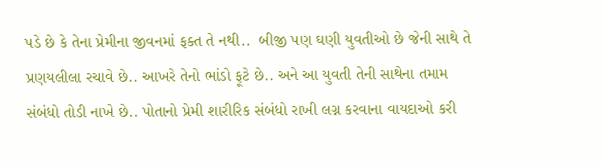પડે છે કે તેના પ્રેમીના જીવનમાં ફક્ત તે નથી..  બીજી પણ ઘણી યુવતીઓ છે જેની સાથે તે પ્રણયલીલા રચાવે છે.. આખરે તેનો ભાંડો ફૂટે છે.. અને આ યુવતી તેની સાથેના તમામ સંબંધો તોડી નાખે છે.. પોતાનો પ્રેમી શારીરિક સંબંધો રાખી લગ્ન કરવાના વાયદાઓ કરી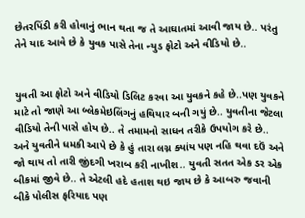છેતરપિંડી કરી હોવાનું ભાન થતા જ તે આઘાતમાં આવી જાય છે.. પરંતુ તેને યાદ આવે છે કે યુવક પાસે તેના ન્યુડ ફોટો અને વીડિયો છે..


યુવતી આ ફોટો અને વીડિયો ડિલિટ કરવા આ યુવકને કહે છે..પણ યુવકને માટે તો જાણે આ બ્લેકમેઇલિંગનું હથિયાર બની ગયું છે.. યુવતીના જેટલા વીડિયો તેની પાસે હોય છે.. તે તમામનો સાધન તરીકે ઉપયોગ કરે છે.. અને યુવતીને ધમકી આપે છે કે હું તારા લગ્ન ક્યાંય પણ નહિ થવા દઉં અને જો થાય તો તારી જીંદગી ખરાબ કરી નાખીશ.. યુવતી સતત એક ડર એક  બીકમાં જીવે છે.. તે એટલી હદે હતાશ થઇ જાય છે કે આબરુ જવાની બીકે પોલીસ ફરિયાદ પણ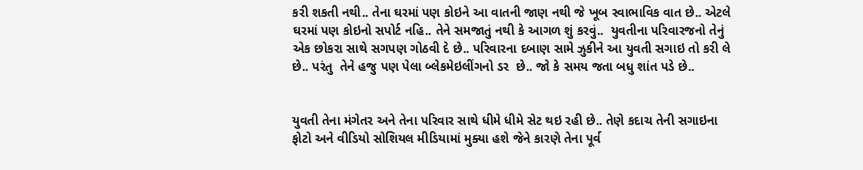કરી શકતી નથી.. તેના ઘરમાં પણ કોઇને આ વાતની જાણ નથી જે ખૂબ સ્વાભાવિક વાત છે.. એટલે ઘરમાં પણ કોઇનો સપોર્ટ નહિ.. તેને સમજાતું નથી કે આગળ શું કરવું..  યુવતીના પરિવારજનો તેનું એક છોકરા સાથે સગપણ ગોઠવી દે છે.. પરિવારના દબાણ સામે ઝુકીને આ યુવતી સગાઇ તો કરી લે છે.. પરંતુ  તેને હજુ પણ પેલા બ્લેકમેઇલીંગનો ડર  છે.. જો કે સમય જતા બધુ શાંત પડે છે..


યુવતી તેના મંગેતર અને તેના પરિવાર સાથે ધીમે ધીમે સેટ થઇ રહી છે.. તેણે કદાચ તેની સગાઇના ફોટો અને વીડિયો સોશિયલ મીડિયામાં મુક્યા હશે જેને કારણે તેના પૂર્વ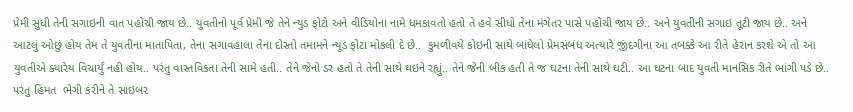પ્રેમી સુધી તેની સગાઇની વાત પહોંચી જાય છે.. યુવતીનો પૂર્વ પ્રેમી જે તેને ન્યુડ ફોટો અને વીડિયોના નામે ધમકાવતો હતો તે હવે સીધો તેના મંગેતર પાસે પહોંચી જાય છે.. અને યુવતીની સગાઇ તૂટી જાય છે.. અને આટલું ઓછું હોય તેમ તે યુવતીના માતાપિતા, તેના સગાવહાલા તેના દોસ્તો તમામને ન્યૂડ ફોટા મોકલી દે છે..  કુમળીવયે કોઇની સાથે બાંધેલો પ્રેમસંબંધ અત્યારે જીંદગીના આ તબક્કે આ રીતે હેરાન કરશે એ તો આ યુવતીએ ક્યારેય વિચાર્યું નહી હોય.. પરંતુ વાસ્તવિકતા તેની સામે હતી.. તેને જેનો ડર હતો તે તેની સાથે થઇને રહ્યું.. તેને જેની બીક હતી તે જ ઘટના તેની સાથે ઘટી.. આ ઘટના બાદ યુવતી માનસિક રીતે ભાંગી પડે છે.. પરંતુ હિંમત  ભેગી કરીને તે સાઇબર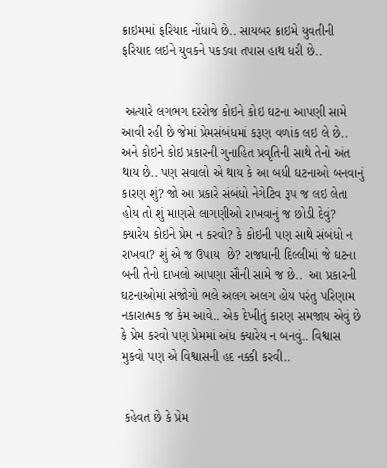ક્રાઇમમાં ફરિયાદ નોંધાવે છે.. સાયબર ક્રાઇમે યુવતીની ફરિયાદ લઇને યુવકને પકડવા તપાસ હાથ ધરી છે..


 અત્યારે લગભગ દરરોજ કોઇને કોઇ ઘટના આપણી સામે આવી રહી છે જેમાં પ્રેમસંબંધમાં કરૂણ વળાંક લઇ લે છે.. અને કોઇને કોઇ પ્રકારની ગુનાહિત પ્રવૃતિની સાથે તેનો અંત થાય છે.. પણ સવાલો એ થાય કે આ બધી ઘટનાઓ બનવાનું કારણ શું? જો આ પ્રકારે સંબંધો નેગેટિવ રૂપ જ લઇ લેતા હોય તો શું માણસે લાગણીઓ રાખવાનું જ છોડી દેવું? ક્યારેય કોઇને પ્રેમ ન કરવો? કે કોઇની પણ સાથે સંબંધો ન રાખવા? શું એ જ ઉપાય  છે? રાજધાની દિલ્લીમાં જે ઘટના બની તેનો દાખલો આપણા સૌની સામે જ છે..  આ પ્રકારની ઘટનાઓમાં સંજોગો ભલે અલગ અલગ હોય પરંતુ પરિણામ નકારાત્મક જ કેમ આવે.. એક દેખીતું કારણ સમજાય એવું છે કે પ્રેમ કરવો પણ પ્રેમમાં અંધ ક્યારેય ન બનવું.. વિશ્વાસ મુકવો પણ એ વિશ્વાસની હદ નક્કી કરવી..


 કહેવત છે કે પ્રેમ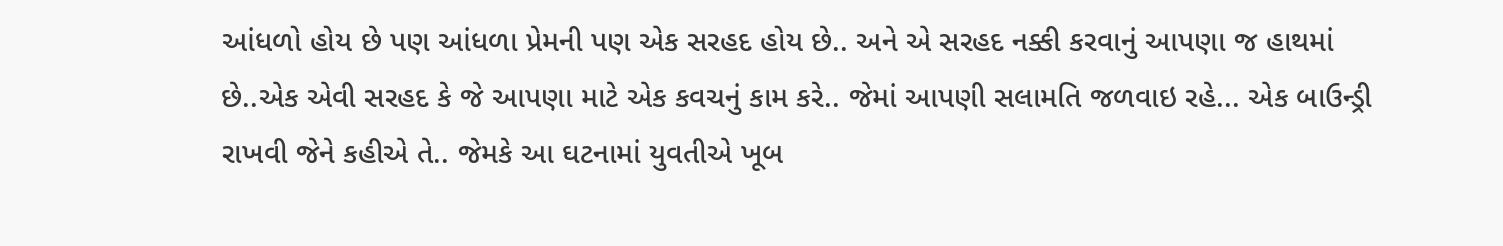આંધળો હોય છે પણ આંધળા પ્રેમની પણ એક સરહદ હોય છે.. અને એ સરહદ નક્કી કરવાનું આપણા જ હાથમાં છે..એક એવી સરહદ કે જે આપણા માટે એક કવચનું કામ કરે.. જેમાં આપણી સલામતિ જળવાઇ રહે... એક બાઉન્ડ્રી રાખવી જેને કહીએ તે.. જેમકે આ ઘટનામાં યુવતીએ ખૂબ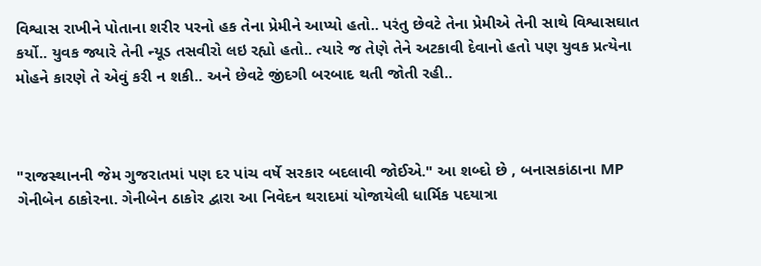વિશ્વાસ રાખીને પોતાના શરીર પરનો હક તેના પ્રેમીને આપ્યો હતો.. પરંતુ છેવટે તેના પ્રેમીએ તેની સાથે વિશ્વાસઘાત કર્યો.. યુવક જ્યારે તેની ન્યૂડ તસવીરો લઇ રહ્યો હતો.. ત્યારે જ તેણે તેને અટકાવી દેવાનો હતો પણ યુવક પ્રત્યેના મોહને કારણે તે એવું કરી ન શકી.. અને છેવટે જીંદગી બરબાદ થતી જોતી રહી..



"રાજસ્થાનની જેમ ગુજરાતમાં પણ દર પાંચ વર્ષે સરકાર બદલાવી જોઈએ." આ શબ્દો છે , બનાસકાંઠાના MP ગેનીબેન ઠાકોરના. ગેનીબેન ઠાકોર દ્વારા આ નિવેદન થરાદમાં યોજાયેલી ધાર્મિક પદયાત્રા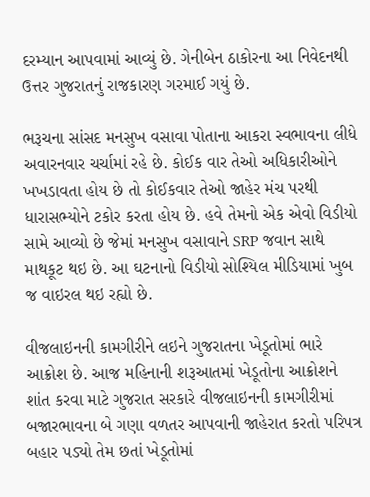દરમ્યાન આપવામાં આવ્યું છે. ગેનીબેન ઠાકોરના આ નિવેદનથી ઉત્તર ગુજરાતનું રાજકારણ ગરમાઈ ગયું છે.

ભરૂચના સાંસદ મનસુખ વસાવા પોતાના આકરા સ્વભાવના લીધે અવારનવાર ચર્ચામાં રહે છે. કોઈક વાર તેઓ અધિકારીઓને ખખડાવતા હોય છે તો કોઈકવાર તેઓ જાહેર મંચ પરથી ધારાસભ્યોને ટકોર કરતા હોય છે. હવે તેમનો એક એવો વિડીયો સામે આવ્યો છે જેમાં મનસુખ વસાવાને SRP જવાન સાથે માથકૂટ થઇ છે. આ ઘટનાનો વિડીયો સોશ્યિલ મીડિયામાં ખુબ જ વાઇરલ થઇ રહ્યો છે.

વીજલાઇનની કામગીરીને લઇને ગુજરાતના ખેડૂતોમાં ભારે આક્રોશ છે. આજ મહિનાની શરૂઆતમાં ખેડૂતોના આક્રોશને શાંત કરવા માટે ગુજરાત સરકારે વીજલાઇનની કામગીરીમાં બજારભાવના બે ગણા વળતર આપવાની જાહેરાત કરતો પરિપત્ર બહાર પડ્યો તેમ છતાં ખેડૂતોમાં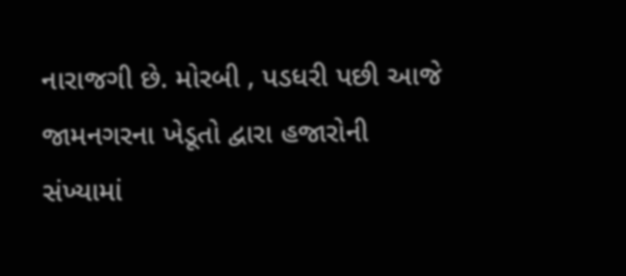નારાજગી છે. મોરબી , પડધરી પછી આજે જામનગરના ખેડૂતો દ્વારા હજારોની સંખ્યામાં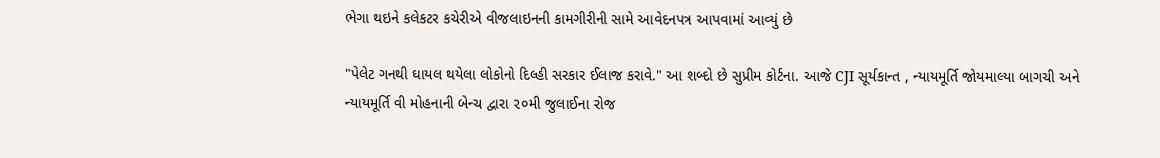ભેગા થઇને કલેકટર કચેરીએ વીજલાઇનની કામગીરીની સામે આવેદનપત્ર આપવામાં આવ્યું છે

"પેલેટ ગનથી ઘાયલ થયેલા લોકોનો દિલ્હી સરકાર ઈલાજ કરાવે." આ શબ્દો છે સુપ્રીમ કોર્ટના. આજે CJI સૂર્યકાન્ત , ન્યાયમૂર્તિ જોયમાલ્યા બાગચી અને ન્યાયમૂર્તિ વી મોહનાની બેન્ચ દ્વારા ૨૦મી જુલાઈના રોજ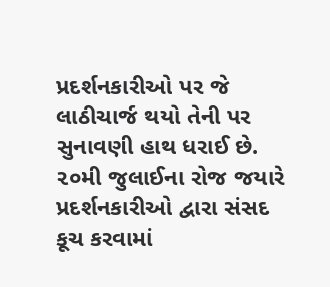પ્રદર્શનકારીઓ પર જે લાઠીચાર્જ થયો તેની પર સુનાવણી હાથ ધરાઈ છે. ૨૦મી જુલાઈના રોજ જયારે પ્રદર્શનકારીઓ દ્વારા સંસદ કૂચ કરવામાં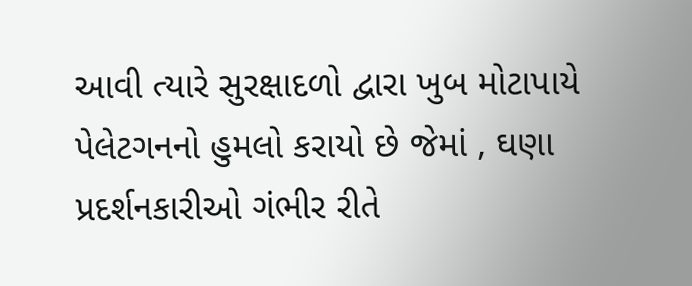આવી ત્યારે સુરક્ષાદળો દ્વારા ખુબ મોટાપાયે પેલેટગનનો હુમલો કરાયો છે જેમાં , ઘણા પ્રદર્શનકારીઓ ગંભીર રીતે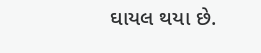ઘાયલ થયા છે.